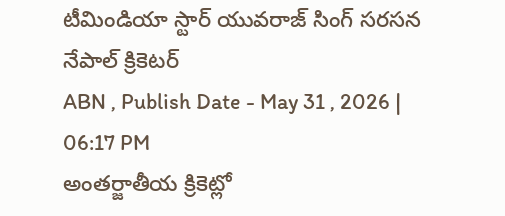టీమిండియా స్టార్ యువరాజ్ సింగ్ సరసన నేపాల్ క్రికెటర్
ABN , Publish Date - May 31 , 2026 | 06:17 PM
అంతర్జాతీయ క్రికెట్లో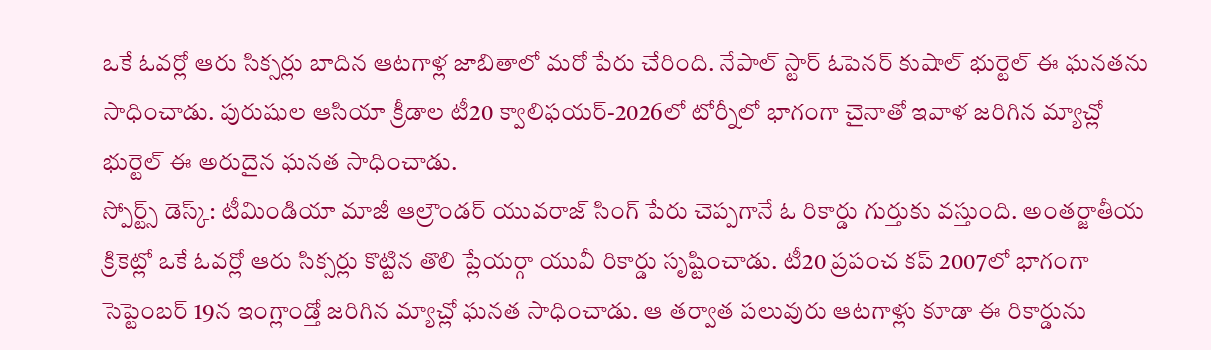ఒకే ఓవర్లో ఆరు సిక్సర్లు బాదిన ఆటగాళ్ల జాబితాలో మరో పేరు చేరింది. నేపాల్ స్టార్ ఓపెనర్ కుషాల్ భుర్టెల్ ఈ ఘనతను సాధించాడు. పురుషుల ఆసియా క్రీడాల టీ20 క్వాలిఫయర్-2026లో టోర్నీలో భాగంగా చైనాతో ఇవాళ జరిగిన మ్యాచ్లో భుర్టెల్ ఈ అరుదైన ఘనత సాధించాడు.
స్పోర్ట్స్ డెస్క్: టీమిండియా మాజీ ఆల్రౌండర్ యువరాజ్ సింగ్ పేరు చెప్పగానే ఓ రికార్డు గుర్తుకు వస్తుంది. అంతర్జాతీయ క్రికెట్లో ఒకే ఓవర్లో ఆరు సిక్సర్లు కొట్టిన తొలి ప్లేయర్గా యువీ రికార్డు సృష్టించాడు. టీ20 ప్రపంచ కప్ 2007లో భాగంగా సెప్టెంబర్ 19న ఇంగ్లాండ్తో జరిగిన మ్యాచ్లో ఘనత సాధించాడు. ఆ తర్వాత పలువురు ఆటగాళ్లు కూడా ఈ రికార్డును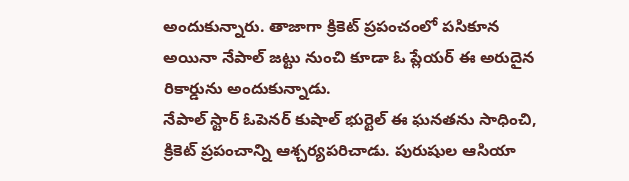అందుకున్నారు. తాజాగా క్రికెట్ ప్రపంచంలో పసికూన అయినా నేపాల్ జట్టు నుంచి కూడా ఓ ప్లేయర్ ఈ అరుదైన రికార్డును అందుకున్నాడు.
నేపాల్ స్టార్ ఓపెనర్ కుషాల్ భుర్టెల్ ఈ ఘనతను సాధించి, క్రికెట్ ప్రపంచాన్ని ఆశ్చర్యపరిచాడు. పురుషుల ఆసియా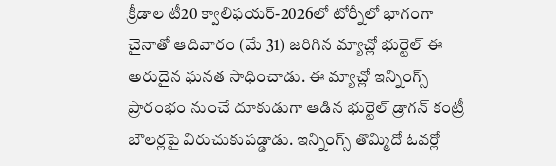క్రీడాల టీ20 క్వాలిఫయర్-2026లో టోర్నీలో భాగంగా చైనాతో ఆదివారం (మే 31) జరిగిన మ్యాచ్లో భుర్టెల్ ఈ అరుదైన ఘనత సాధించాడు. ఈ మ్యాచ్లో ఇన్నింగ్స్ ప్రారంభం నుంచే దూకుడుగా ఆడిన భుర్టెల్ డ్రాగన్ కంట్రీ బౌలర్లపై విరుచుకుపడ్డాడు. ఇన్నింగ్స్ తొమ్మిదో ఓవర్లో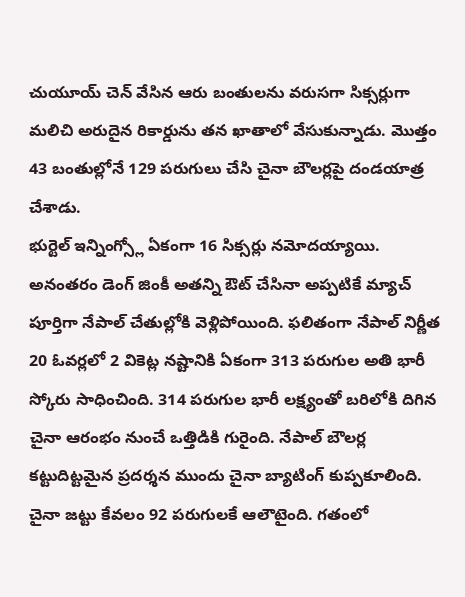చుయూయ్ చెన్ వేసిన ఆరు బంతులను వరుసగా సిక్సర్లుగా మలిచి అరుదైన రికార్డును తన ఖాతాలో వేసుకున్నాడు. మొత్తం 43 బంతుల్లోనే 129 పరుగులు చేసి చైనా బౌలర్లపై దండయాత్ర చేశాడు.
భుర్టెల్ ఇన్నింగ్స్లో ఏకంగా 16 సిక్సర్లు నమోదయ్యాయి. అనంతరం డెంగ్ జింకీ అతన్ని ఔట్ చేసినా అప్పటికే మ్యాచ్ పూర్తిగా నేపాల్ చేతుల్లోకి వెళ్లిపోయింది. ఫలితంగా నేపాల్ నిర్ణీత 20 ఓవర్లలో 2 వికెట్ల నష్టానికి ఏకంగా 313 పరుగుల అతి భారీ స్కోరు సాధించింది. 314 పరుగుల భారీ లక్ష్యంతో బరిలోకి దిగిన చైనా ఆరంభం నుంచే ఒత్తిడికి గురైంది. నేపాల్ బౌలర్ల కట్టుదిట్టమైన ప్రదర్శన ముందు చైనా బ్యాటింగ్ కుప్పకూలింది. చైనా జట్టు కేవలం 92 పరుగులకే ఆలౌటైంది. గతంలో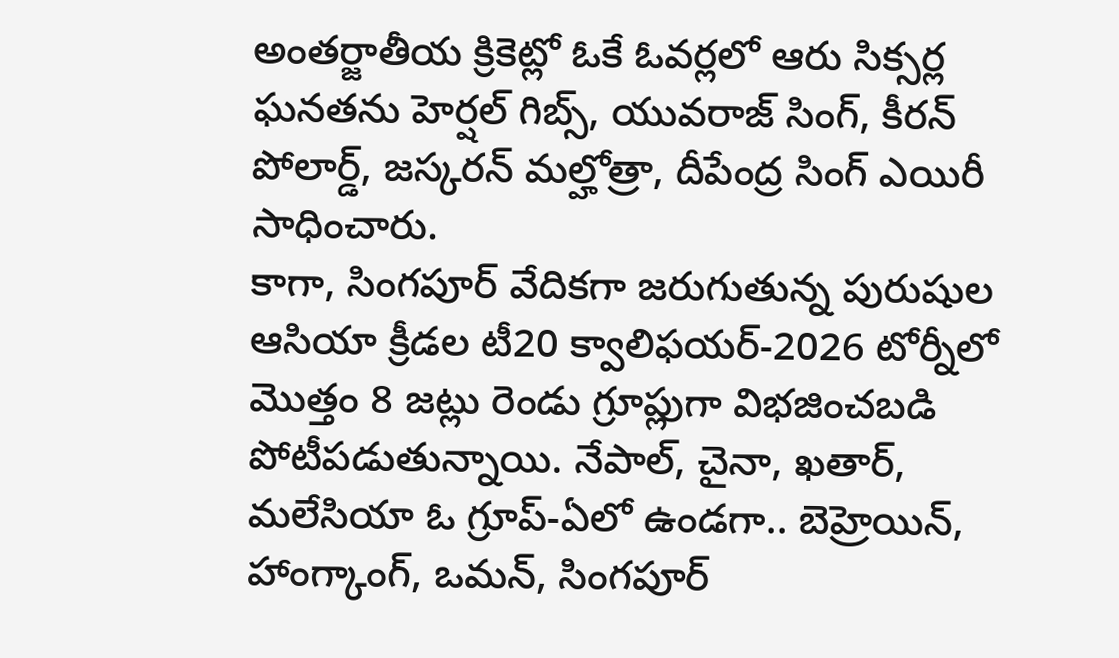అంతర్జాతీయ క్రికెట్లో ఓకే ఓవర్లలో ఆరు సిక్సర్ల ఘనతను హెర్షల్ గిబ్స్, యువరాజ్ సింగ్, కీరన్ పోలార్డ్, జస్కరన్ మల్హోత్రా, దీపేంద్ర సింగ్ ఎయిరీ సాధించారు.
కాగా, సింగపూర్ వేదికగా జరుగుతున్న పురుషుల ఆసియా క్రీడల టీ20 క్వాలిఫయర్-2026 టోర్నీలో మొత్తం 8 జట్లు రెండు గ్రూప్లుగా విభజించబడి పోటీపడుతున్నాయి. నేపాల్, చైనా, ఖతార్, మలేసియా ఓ గ్రూప్-ఏలో ఉండగా.. బెహ్రెయిన్, హాంగ్కాంగ్, ఒమన్, సింగపూర్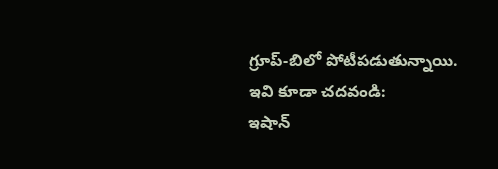గ్రూప్-బిలో పోటీపడుతున్నాయి.
ఇవి కూడా చదవండి:
ఇషాన్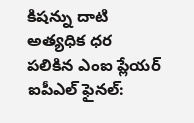కిషన్ను దాటి అత్యధిక ధర పలికిన ఎంఐ ప్లేయర్
ఐపీఎల్ ఫైనల్: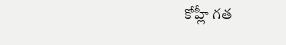కోహ్లీ గత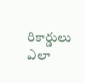రికార్డులు ఎలా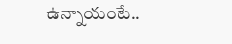ఉన్నాయంటే..